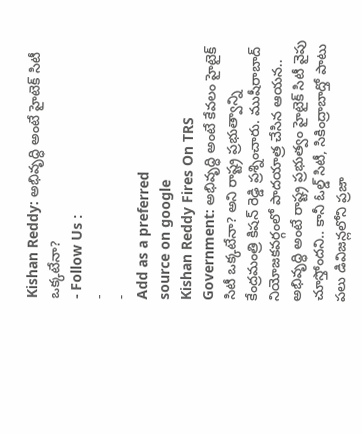Kishan Reddy: అభివృద్ధి అంటే హైటెక్ సిటీ ఒక్కటేనా?
- Follow Us :
-
-
Add as a preferred
source on google
Kishan Reddy Fires On TRS Government: అభివృద్ధి అంటే కేవలం హైటైక్ సిటీ ఒక్కటేనా? అని రాష్ట్ర ప్రభుత్వాన్ని కేంద్రమంత్రి కిషన్ రెడ్డి ప్రశ్నించారు. ముషీరాబాద్ నియోజకవర్గంలో పాదయాత్ర చేసిన ఆయన.. అభివృద్ధి అంటే రాష్ట్ర ప్రభుత్వం హైటైక్ సిటీ వైపు చూస్తోందని.. కానీ ఓల్డ్ సిటీ, సికింద్రాబాద్తో పాటు పలు డివిజన్లలోని ప్రజా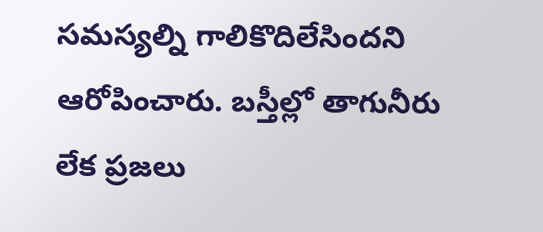సమస్యల్ని గాలికొదిలేసిందని ఆరోపించారు. బస్తీల్లో తాగునీరు లేక ప్రజలు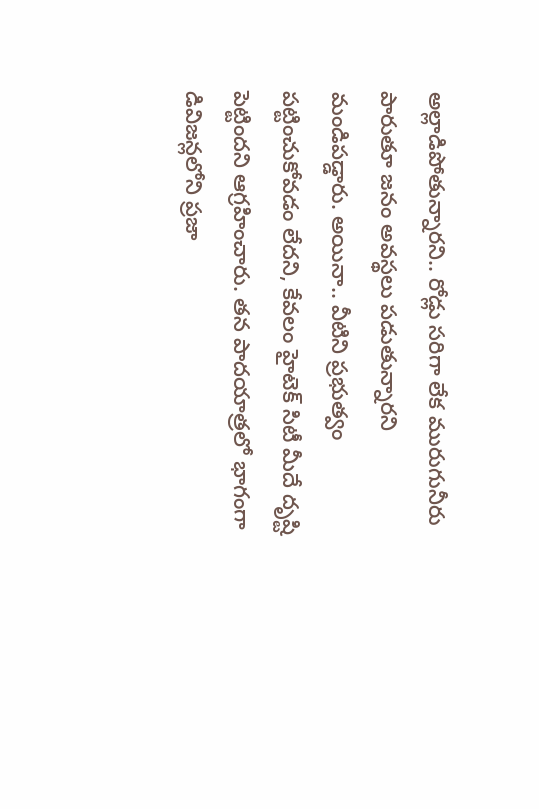అల్లాడిపోతున్నారని.. రోడ్లు సరిగా లేక మురుగునీరు పారుతూ జనం అవస్థలు పడుతున్నారని మండిపడ్డారు. అయినా.. వీటిని ప్రభుత్వం పట్టించుకోవడం లేదని, కేవలం హైటెక్ సిటీ మీదే దృష్టి పెట్టిందని ఆగ్రహించారు. తన పాదయాత్రలో భాగంగా డివిజన్లలోని ప్రజా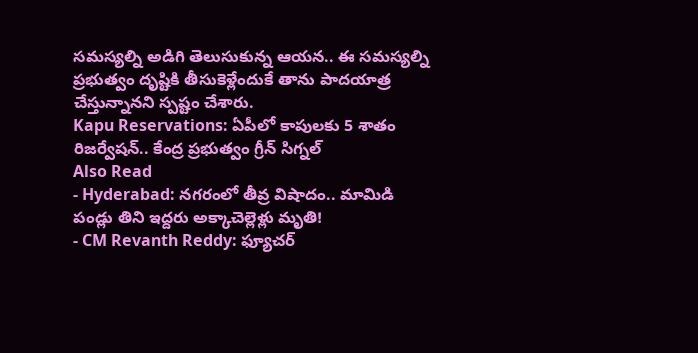సమస్యల్ని అడిగి తెలుసుకున్న ఆయన.. ఈ సమస్యల్ని ప్రభుత్వం దృష్టికి తీసుకెళ్లేందుకే తాను పాదయాత్ర చేస్తున్నానని స్పష్టం చేశారు.
Kapu Reservations: ఏపీలో కాపులకు 5 శాతం రిజర్వేషన్.. కేంద్ర ప్రభుత్వం గ్రీన్ సిగ్నల్
Also Read
- Hyderabad: నగరంలో తీవ్ర విషాదం.. మామిడి పండ్లు తిని ఇద్దరు అక్కాచెల్లెళ్లు మృతి!
- CM Revanth Reddy: ఫ్యూచర్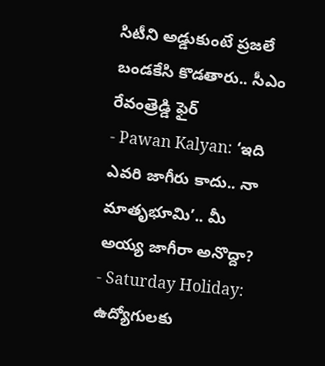సిటీని అడ్డుకుంటే ప్రజలే బండకేసి కొడతారు.. సీఎం రేవంత్రెడ్డి ఫైర్
- Pawan Kalyan: ‘ఇది ఎవరి జాగీరు కాదు.. నా మాతృభూమి’.. మీ అయ్య జాగీరా అనొద్దా?
- Saturday Holiday: ఉద్యోగులకు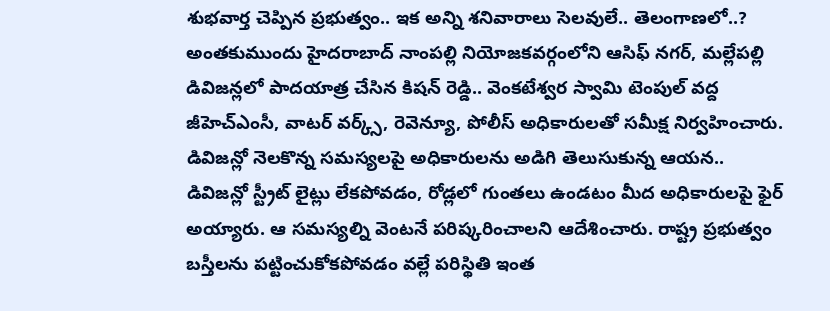శుభవార్త చెప్పిన ప్రభుత్వం.. ఇక అన్ని శనివారాలు సెలవులే.. తెలంగాణలో..?
అంతకుముందు హైదరాబాద్ నాంపల్లి నియోజకవర్గంలోని ఆసిఫ్ నగర్, మల్లేపల్లి డివిజన్లలో పాదయాత్ర చేసిన కిషన్ రెడ్డి.. వెంకటేశ్వర స్వామి టెంపుల్ వద్ద జీహెచ్ఎంసీ, వాటర్ వర్క్స్, రెవెన్యూ, పోలీస్ అధికారులతో సమీక్ష నిర్వహించారు. డివిజన్లో నెలకొన్న సమస్యలపై అధికారులను అడిగి తెలుసుకున్న ఆయన.. డివిజన్లో స్ట్రీట్ లైట్లు లేకపోవడం, రోడ్లలో గుంతలు ఉండటం మీద అధికారులపై ఫైర్ అయ్యారు. ఆ సమస్యల్ని వెంటనే పరిష్కరించాలని ఆదేశించారు. రాష్ట్ర ప్రభుత్వం బస్తీలను పట్టించుకోకపోవడం వల్లే పరిస్థితి ఇంత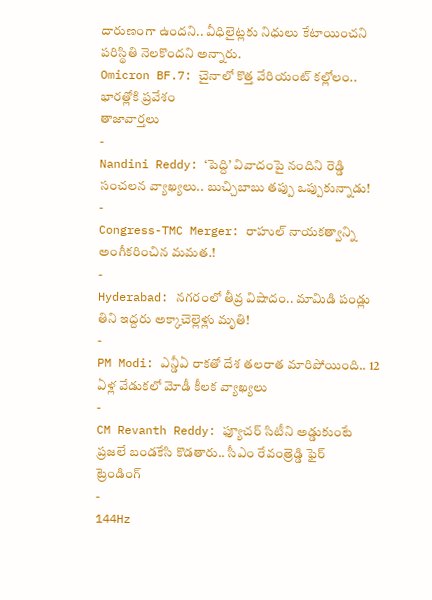దారుణంగా ఉందని.. వీధిలైట్లకు నిధులు కేటాయించని పరిస్థితి నెలకొందని అన్నారు.
Omicron BF.7: చైనాలో కొత్త వేరియంట్ కల్లోలం.. భారత్లోకి ప్రవేశం
తాజావార్తలు
-
Nandini Reddy: ‘పెద్ది’ వివాదంపై నందిని రెడ్డి సంచలన వ్యాఖ్యలు.. బుచ్చిబాబు తప్పు ఒప్పుకున్నాడు!
-
Congress-TMC Merger: రాహుల్ నాయకత్వాన్ని అంగీకరించిన మమత.!
-
Hyderabad: నగరంలో తీవ్ర విషాదం.. మామిడి పండ్లు తిని ఇద్దరు అక్కాచెల్లెళ్లు మృతి!
-
PM Modi: ఎన్డీఏ రాకతో దేశ తలరాత మారిపోయింది.. 12 ఏళ్ల వేడుకలో మోడీ కీలక వ్యాఖ్యలు
-
CM Revanth Reddy: ఫ్యూచర్ సిటీని అడ్డుకుంటే ప్రజలే బండకేసి కొడతారు.. సీఎం రేవంత్రెడ్డి ఫైర్
ట్రెండింగ్
-
144Hz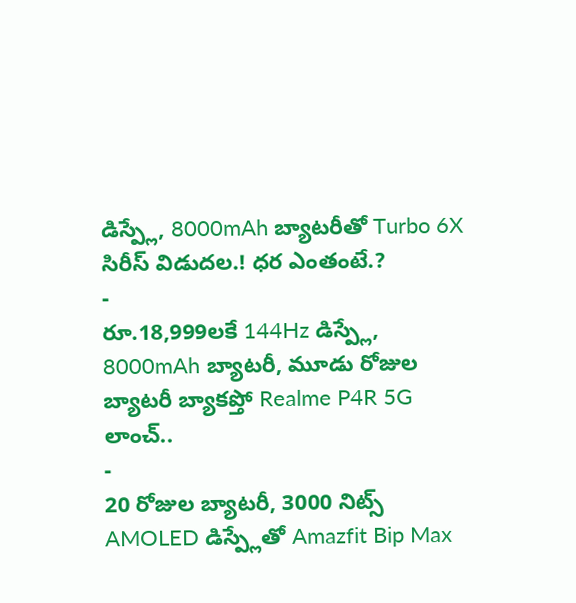డిస్ప్లే, 8000mAh బ్యాటరీతో Turbo 6X సిరీస్ విడుదల.! ధర ఎంతంటే.?
-
రూ.18,999లకే 144Hz డిస్ప్లే, 8000mAh బ్యాటరీ, మూడు రోజుల బ్యాటరీ బ్యాకప్తో Realme P4R 5G లాంచ్..
-
20 రోజుల బ్యాటరీ, 3000 నిట్స్ AMOLED డిస్ప్లేతో Amazfit Bip Max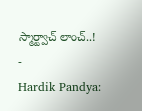స్మార్ట్వాచ్ లాంచ్..!
-
Hardik Pandya: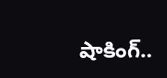షాకింగ్..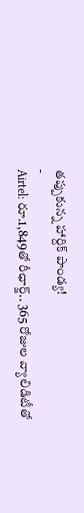తప్పుకున్న హార్దిక్ పాండ్య!
-
Airtel: రూ.1,849తో రీఛార్జ్.. 365 రోజుల వ్యాలిడిటీతో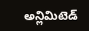అన్లిమిటెడ్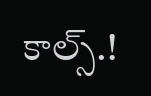కాల్స్.!